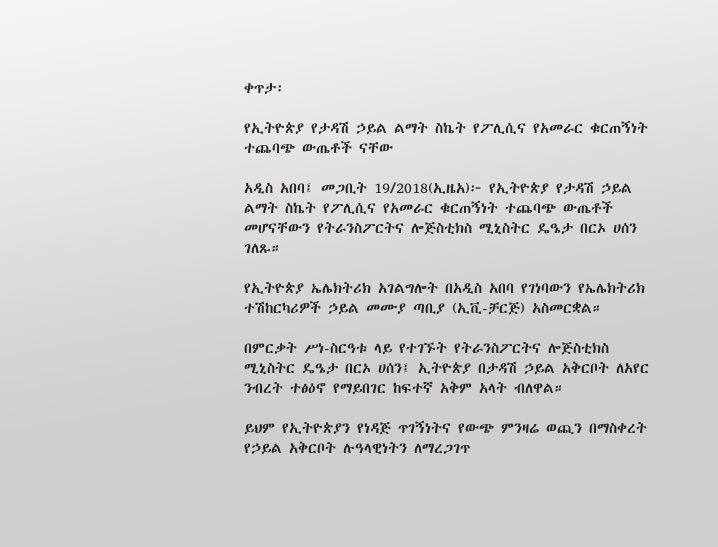ቀጥታ፡

የኢትዮጵያ የታዳሽ ኃይል ልማት ስኬት የፖሊሲና የአመራር ቁርጠኝነት ተጨባጭ ውጤቶች ናቸው

አዲስ አበባ፤ መጋቢት 19/2018(ኢዜአ)፦ የኢትዮጵያ የታዳሽ ኃይል ልማት ስኬት የፖሊሲና የአመራር ቁርጠኝነት ተጨባጭ ውጤቶች መሆናቸውን የትራንስፖርትና ሎጅስቲክስ ሚኒስትር ዴዔታ በርኦ ሀሰን ገለጹ።

የኢትዮጵያ ኤሌክትሪክ አገልግሎት በአዲስ አበባ የገነባውን የኤሌክትሪክ ተሽከርካሪዎች ኃይል መሙያ ጣቢያ (ኢቪ-ቻርጅ) አስመርቋል።

በምርቃት ሥነ-ስርዓቱ ላይ የተገኙት የትራንስፖርትና ሎጅስቲክስ ሚኒስትር ዴዔታ በርኦ ሀሰን፤ ኢትዮጵያ በታዳሽ ኃይል አቅርቦት ለአየር ንብረት ተፅዕኖ የማይበገር ከፍተኛ አቅም አላት ብለዋል።

ይህም የኢትዮጵያን የነዳጅ ጥገኝነትና የውጭ ምንዛሬ ወጪን በማስቀረት የኃይል አቅርቦት ሉዓላዊነትን ለማረጋገጥ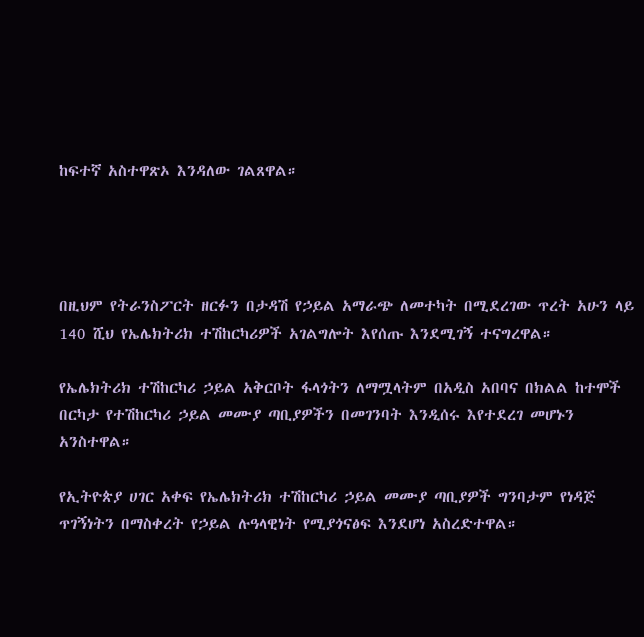ከፍተኛ አስተዋጽኦ እንዳለው ገልጸዋል።




በዚህም የትራንስፖርት ዘርፉን በታዳሽ የኃይል አማራጭ ለመተካት በሚደረገው ጥረት አሁን ላይ 140 ሺህ የኤሌክትሪክ ተሽከርካሪዎች አገልግሎት እየሰጡ እንደሚገኝ ተናግረዋል።

የኤሌክትሪክ ተሽከርካሪ ኃይል አቅርቦት ፋላጎትን ለማሟላትም በአዲስ አበባና በክልል ከተሞች በርካታ የተሽከርካሪ ኃይል መሙያ ጣቢያዎችን በመገንባት እንዲሰሩ እየተደረገ መሆኑን አንስተዋል።

የኢትዮጵያ ሀገር አቀፍ የኤሌክትሪክ ተሽከርካሪ ኃይል መሙያ ጣቢያዎች ግንባታም የነዳጅ ጥገኝነትን በማስቀረት የኃይል ሉዓላዊነት የሚያጎናፅፍ እንደሆነ አስረድተዋል።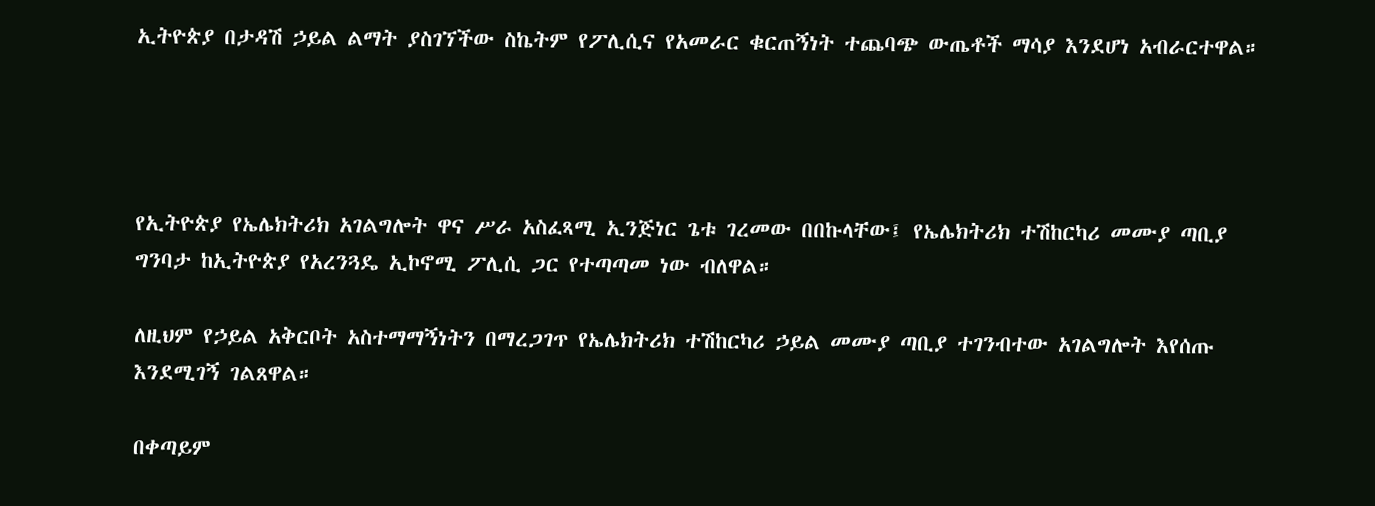ኢትዮጵያ በታዳሽ ኃይል ልማት ያስገኘችው ስኬትም የፖሊሲና የአመራር ቁርጠኝነት ተጨባጭ ውጤቶች ማሳያ እንደሆነ አብራርተዋል።




የኢትዮጵያ የኤሌክትሪክ አገልግሎት ዋና ሥራ አስፈጻሚ ኢንጅነር ጌቱ ገረመው በበኩላቸው፤ የኤሌክትሪክ ተሽከርካሪ መሙያ ጣቢያ ግንባታ ከኢትዮጵያ የአረንጓዴ ኢኮኖሚ ፖሊሲ ጋር የተጣጣመ ነው ብለዋል።

ለዚህም የኃይል አቅርቦት አስተማማኝነትን በማረጋገጥ የኤሌክትሪክ ተሽከርካሪ ኃይል መሙያ ጣቢያ ተገንብተው አገልግሎት እየሰጡ እንደሚገኝ ገልጸዋል።

በቀጣይም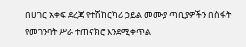በሀገር አቀፍ ደረጃ የተሽከርካሪ ኃይል መሙያ ጣቢያዎችን በስፋት የመገንባት ሥራ ተጠናክሮ እንደሚቀጥል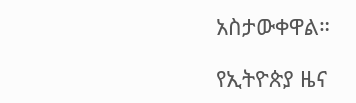አስታውቀዋል።

የኢትዮጵያ ዜና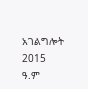አገልግሎት
2015
ዓ.ም